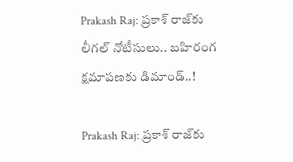Prakash Raj: ప్రకాశ్ రాజ్‌కు లీగల్ నోటీసులు.. బహిరంగ క్షమాపణకు డిమాండ్..!

Prakash Raj: ప్రకాశ్ రాజ్‌కు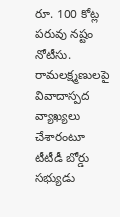రూ. 100 కోట్ల పరువు నష్టం నోటీసు. రామలక్ష్మణులపై వివాదాస్పద వ్యాఖ్యలు చేశారంటూ టీటీడీ బోర్డు సభ్యుడు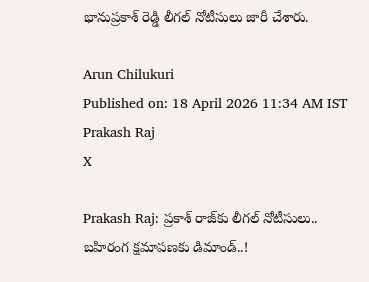భానుప్రకాశ్ రెడ్డి లీగల్ నోటీసులు జారీ చేశారు.

Arun Chilukuri
Published on: 18 April 2026 11:34 AM IST
Prakash Raj
X

Prakash Raj: ప్రకాశ్ రాజ్‌కు లీగల్ నోటీసులు.. బహిరంగ క్షమాపణకు డిమాండ్..!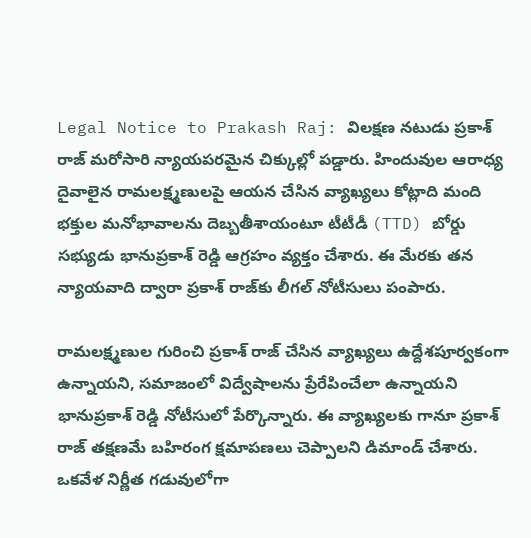Legal Notice to Prakash Raj: విలక్షణ నటుడు ప్రకాశ్ రాజ్ మరోసారి న్యాయపరమైన చిక్కుల్లో పడ్డారు. హిందువుల ఆరాధ్య దైవాలైన రామలక్ష్మణులపై ఆయన చేసిన వ్యాఖ్యలు కోట్లాది మంది భక్తుల మనోభావాలను దెబ్బతీశాయంటూ టీటీడీ (TTD) బోర్డు సభ్యుడు భానుప్రకాశ్ రెడ్డి ఆగ్రహం వ్యక్తం చేశారు. ఈ మేరకు తన న్యాయవాది ద్వారా ప్రకాశ్ రాజ్‌కు లీగల్ నోటీసులు పంపారు.

రామలక్ష్మణుల గురించి ప్రకాశ్ రాజ్ చేసిన వ్యాఖ్యలు ఉద్దేశపూర్వకంగా ఉన్నాయని, సమాజంలో విద్వేషాలను ప్రేరేపించేలా ఉన్నాయని భానుప్రకాశ్ రెడ్డి నోటీసులో పేర్కొన్నారు. ఈ వ్యాఖ్యలకు గానూ ప్రకాశ్ రాజ్ తక్షణమే బహిరంగ క్షమాపణలు చెప్పాలని డిమాండ్ చేశారు. ఒకవేళ నిర్ణీత గడువులోగా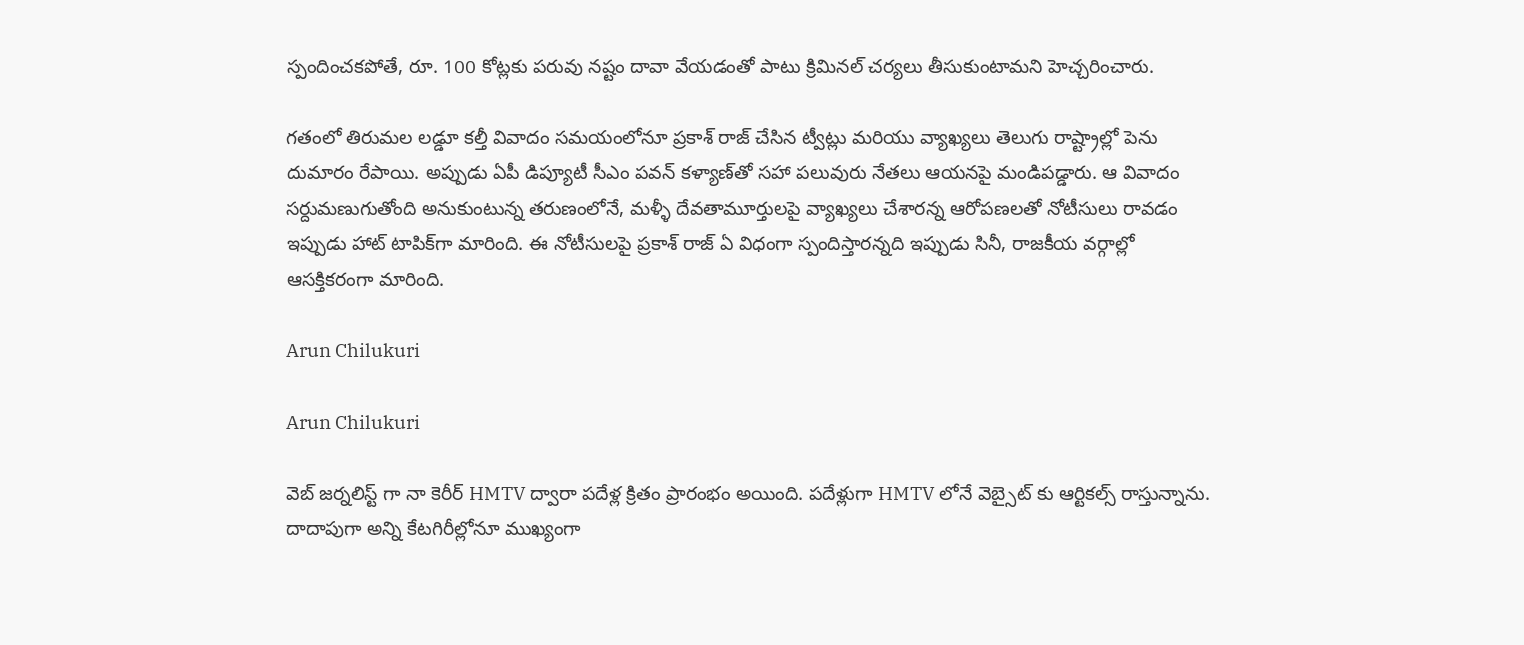స్పందించకపోతే, రూ. 100 కోట్లకు పరువు నష్టం దావా వేయడంతో పాటు క్రిమినల్ చర్యలు తీసుకుంటామని హెచ్చరించారు.

గతంలో తిరుమల లడ్డూ కల్తీ వివాదం సమయంలోనూ ప్రకాశ్ రాజ్ చేసిన ట్వీట్లు మరియు వ్యాఖ్యలు తెలుగు రాష్ట్రాల్లో పెను దుమారం రేపాయి. అప్పుడు ఏపీ డిప్యూటీ సీఎం పవన్ కళ్యాణ్‌తో సహా పలువురు నేతలు ఆయనపై మండిపడ్డారు. ఆ వివాదం సర్దుమణుగుతోంది అనుకుంటున్న తరుణంలోనే, మళ్ళీ దేవతామూర్తులపై వ్యాఖ్యలు చేశారన్న ఆరోపణలతో నోటీసులు రావడం ఇప్పుడు హాట్ టాపిక్‌గా మారింది. ఈ నోటీసులపై ప్రకాశ్ రాజ్ ఏ విధంగా స్పందిస్తారన్నది ఇప్పుడు సినీ, రాజకీయ వర్గాల్లో ఆసక్తికరంగా మారింది.

Arun Chilukuri

Arun Chilukuri

వెబ్ జర్నలిస్ట్ గా నా కెరీర్ HMTV ద్వారా పదేళ్ల క్రితం ప్రారంభం అయింది. పదేళ్లుగా HMTV లోనే వెబ్సైట్ కు ఆర్టికల్స్ రాస్తున్నాను. దాదాపుగా అన్ని కేటగిరీల్లోనూ ముఖ్యంగా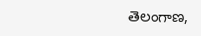తెలంగాణ,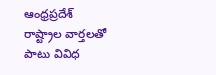ఆంధ్రప్రదేశ్ రాష్ట్రాల వార్తలతో పాటు వివిధ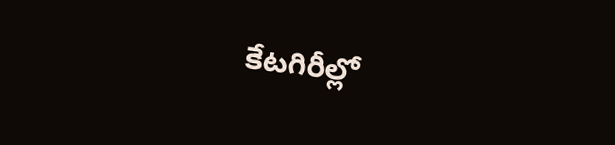కేటగిరీల్లో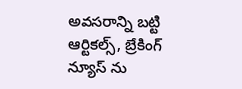అవసరాన్ని బట్టి ఆర్టికల్స్, బ్రేకింగ్ న్యూస్ ను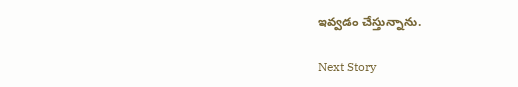ఇవ్వడం చేస్తున్నాను.

Next Story